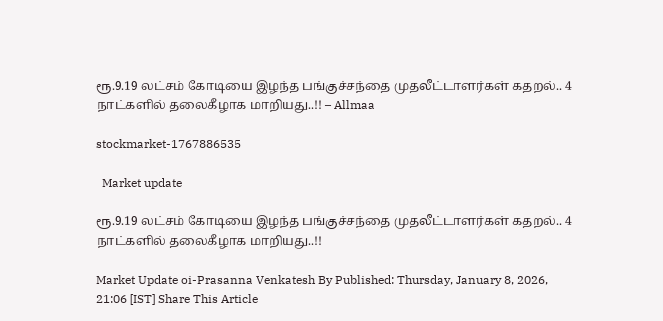ரூ.9.19 லட்சம் கோடியை இழந்த பங்குச்சந்தை முதலீட்டாளர்கள் கதறல்.. 4 நாட்களில் தலைகீழாக மாறியது..!! – Allmaa

stockmarket-1767886535

  Market update

ரூ.9.19 லட்சம் கோடியை இழந்த பங்குச்சந்தை முதலீட்டாளர்கள் கதறல்.. 4 நாட்களில் தலைகீழாக மாறியது..!!

Market Update oi-Prasanna Venkatesh By Published: Thursday, January 8, 2026, 21:06 [IST] Share This Article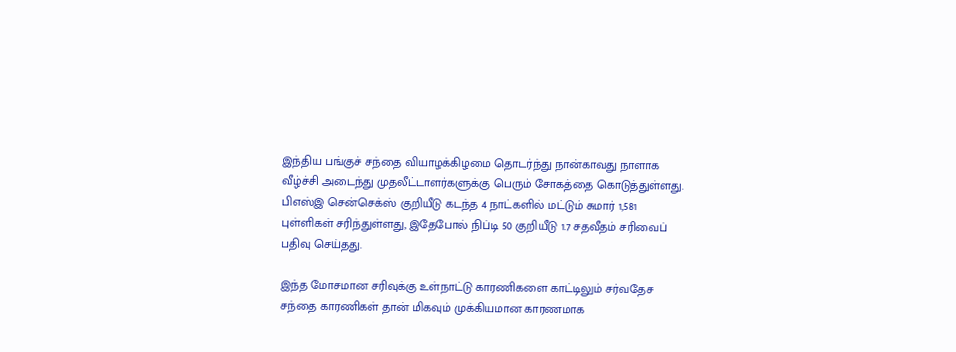இந்திய பங்குச் சந்தை வியாழக்கிழமை தொடர்ந்து நான்காவது நாளாக வீழ்ச்சி அடைந்து முதலீட்டாளர்களுக்கு பெரும் சோகத்தை கொடுத்துள்ளது. பிஎஸ்இ சென்செக்ஸ் குறியீடு கடந்த 4 நாட்களில் மட்டும் சுமார் 1,581 புள்ளிகள் சரிந்துள்ளது, இதேபோல் நிப்டி 50 குறியீடு 1.7 சதவீதம் சரிவைப் பதிவு செய்தது.

இந்த மோசமான சரிவுக்கு உள்நாட்டு காரணிகளை காட்டிலும் சர்வதேச சந்தை காரணிகள் தான் மிகவும் முக்கியமான காரணமாக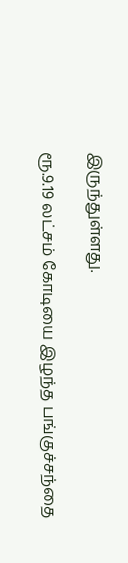இருந்துள்ளது.

ரூ.9.19 லட்சம் கோடியை இழந்த பங்குச்சந்தை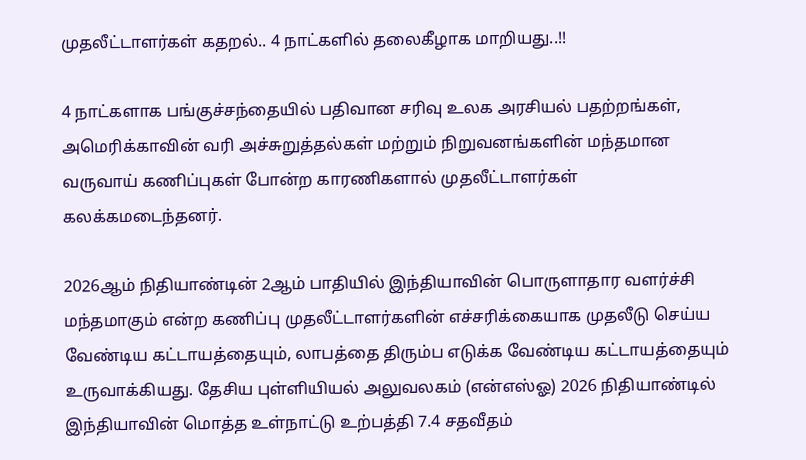முதலீட்டாளர்கள் கதறல்.. 4 நாட்களில் தலைகீழாக மாறியது..!!

4 நாட்களாக பங்குச்சந்தையில் பதிவான சரிவு உலக அரசியல் பதற்றங்கள், அமெரிக்காவின் வரி அச்சுறுத்தல்கள் மற்றும் நிறுவனங்களின் மந்தமான வருவாய் கணிப்புகள் போன்ற காரணிகளால் முதலீட்டாளர்கள் கலக்கமடைந்தனர்.

2026ஆம் நிதியாண்டின் 2ஆம் பாதியில் இந்தியாவின் பொருளாதார வளர்ச்சி மந்தமாகும் என்ற கணிப்பு முதலீட்டாளர்களின் எச்சரிக்கையாக முதலீடு செய்ய வேண்டிய கட்டாயத்தையும், லாபத்தை திரும்ப எடுக்க வேண்டிய கட்டாயத்தையும் உருவாக்கியது. தேசிய புள்ளியியல் அலுவலகம் (என்எஸ்ஓ) 2026 நிதியாண்டில் இந்தியாவின் மொத்த உள்நாட்டு உற்பத்தி 7.4 சதவீதம்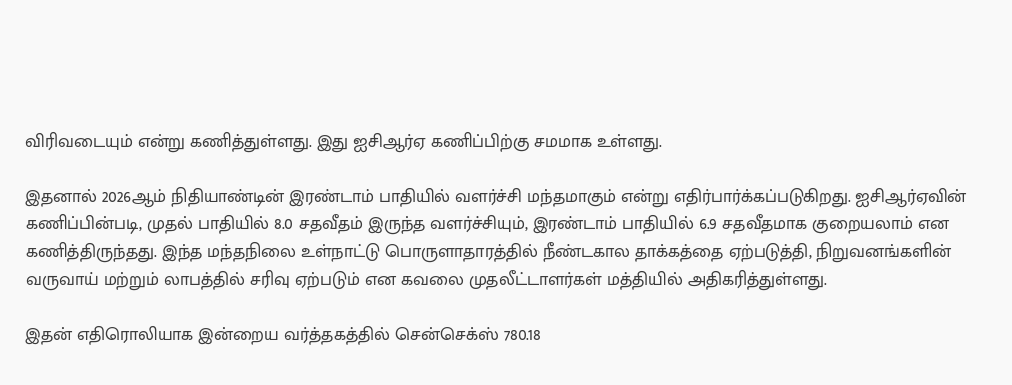விரிவடையும் என்று கணித்துள்ளது. இது ஐசிஆர்ஏ கணிப்பிற்கு சமமாக உள்ளது.

இதனால் 2026ஆம் நிதியாண்டின் இரண்டாம் பாதியில் வளர்ச்சி மந்தமாகும் என்று எதிர்பார்க்கப்படுகிறது. ஐசிஆர்ஏவின் கணிப்பின்படி, முதல் பாதியில் 8.0 சதவீதம் இருந்த வளர்ச்சியும், இரண்டாம் பாதியில் 6.9 சதவீதமாக குறையலாம் என கணித்திருந்தது. இந்த மந்தநிலை உள்நாட்டு பொருளாதாரத்தில் நீண்டகால தாக்கத்தை ஏற்படுத்தி, நிறுவனங்களின் வருவாய் மற்றும் லாபத்தில் சரிவு ஏற்படும் என கவலை முதலீட்டாளர்கள் மத்தியில் அதிகரித்துள்ளது.

இதன் எதிரொலியாக இன்றைய வர்த்தகத்தில் சென்செக்ஸ் 780.18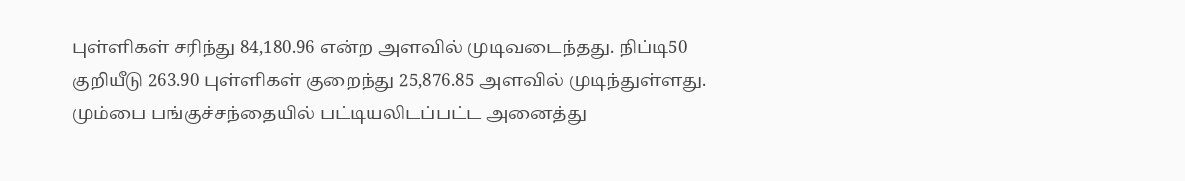புள்ளிகள் சரிந்து 84,180.96 என்ற அளவில் முடிவடைந்தது. நிப்டி50 குறியீடு 263.90 புள்ளிகள் குறைந்து 25,876.85 அளவில் முடிந்துள்ளது. மும்பை பங்குச்சந்தையில் பட்டியலிடப்பட்ட அனைத்து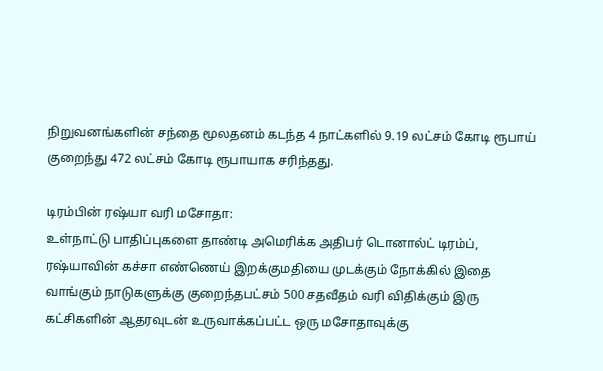நிறுவனங்களின் சந்தை மூலதனம் கடந்த 4 நாட்களில் 9.19 லட்சம் கோடி ரூபாய் குறைந்து 472 லட்சம் கோடி ரூபாயாக சரிந்தது.

டிரம்பின் ரஷ்யா வரி மசோதா:
உள்நாட்டு பாதிப்புகளை தாண்டி அமெரிக்க அதிபர் டொனால்ட் டிரம்ப், ரஷ்யாவின் கச்சா எண்ணெய் இறக்குமதியை முடக்கும் நோக்கில் இதை வாங்கும் நாடுகளுக்கு குறைந்தபட்சம் 500 சதவீதம் வரி விதிக்கும் இரு கட்சிகளின் ஆதரவுடன் உருவாக்கப்பட்ட ஒரு மசோதாவுக்கு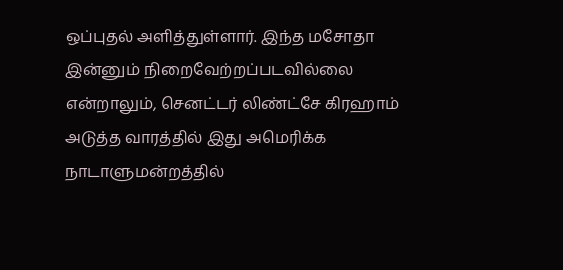ஒப்புதல் அளித்துள்ளார். இந்த மசோதா இன்னும் நிறைவேற்றப்படவில்லை என்றாலும், செனட்டர் லிண்ட்சே கிரஹாம் அடுத்த வாரத்தில் இது அமெரிக்க நாடாளுமன்றத்தில்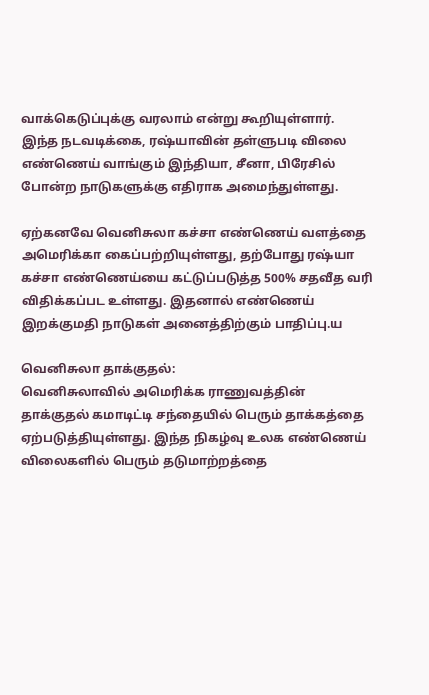வாக்கெடுப்புக்கு வரலாம் என்று கூறியுள்ளார். இந்த நடவடிக்கை, ரஷ்யாவின் தள்ளுபடி விலை எண்ணெய் வாங்கும் இந்தியா, சீனா, பிரேசில் போன்ற நாடுகளுக்கு எதிராக அமைந்துள்ளது.

ஏற்கனவே வெனிசுலா கச்சா எண்ணெய் வளத்தை அமெரிக்கா கைப்பற்றியுள்ளது, தற்போது ரஷ்யா கச்சா எண்ணெய்யை கட்டுப்படுத்த 500% சதவீத வரி விதிக்கப்பட உள்ளது. இதனால் எண்ணெய் இறக்குமதி நாடுகள் அனைத்திற்கும் பாதிப்பு.ய

வெனிசுலா தாக்குதல்:
வெனிசுலாவில் அமெரிக்க ராணுவத்தின் தாக்குதல் கமாடிட்டி சந்தையில் பெரும் தாக்கத்தை ஏற்படுத்தியுள்ளது. இந்த நிகழ்வு உலக எண்ணெய் விலைகளில் பெரும் தடுமாற்றத்தை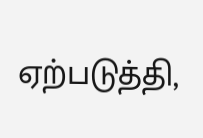ஏற்படுத்தி,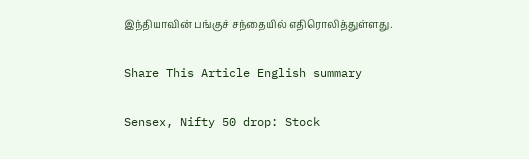இந்தியாவின் பங்குச் சந்தையில் எதிரொலித்துள்ளது.

Share This Article English summary

Sensex, Nifty 50 drop: Stock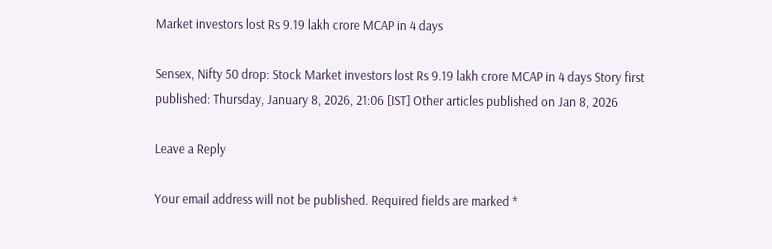Market investors lost Rs 9.19 lakh crore MCAP in 4 days

Sensex, Nifty 50 drop: Stock Market investors lost Rs 9.19 lakh crore MCAP in 4 days Story first published: Thursday, January 8, 2026, 21:06 [IST] Other articles published on Jan 8, 2026

Leave a Reply

Your email address will not be published. Required fields are marked *